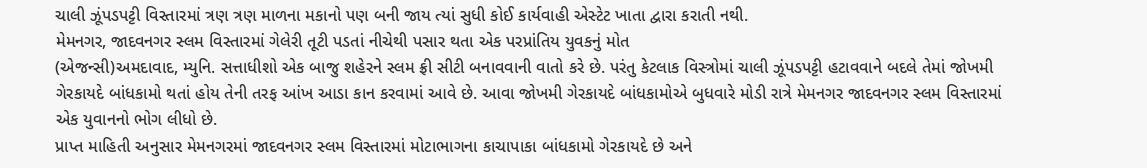ચાલી ઝૂંપડપટ્ટી વિસ્તારમાં ત્રણ ત્રણ માળના મકાનો પણ બની જાય ત્યાં સુધી કોઈ કાર્યવાહી એસ્ટેટ ખાતા દ્વારા કરાતી નથી.
મેમનગર, જાદવનગર સ્લમ વિસ્તારમાં ગેલેરી તૂટી પડતાં નીચેથી પસાર થતા એક પરપ્રાંતિય યુવકનું મોત
(એજન્સી)અમદાવાદ, મ્યુનિ. સત્તાધીશો એક બાજુ શહેરને સ્લમ ફ્રી સીટી બનાવવાની વાતો કરે છે. પરંતુ કેટલાક વિસ્ત્રોમાં ચાલી ઝૂંપડપટ્ટી હટાવવાને બદલે તેમાં જોખમી ગેરકાયદે બાંધકામો થતાં હોય તેની તરફ આંખ આડા કાન કરવામાં આવે છે. આવા જોખમી ગેરકાયદે બાંધકામોએ બુધવારે મોડી રાત્રે મેમનગર જાદવનગર સ્લમ વિસ્તારમાં એક યુવાનનો ભોગ લીધો છે.
પ્રાપ્ત માહિતી અનુસાર મેમનગરમાં જાદવનગર સ્લમ વિસ્તારમાં મોટાભાગના કાચાપાકા બાંધકામો ગેરકાયદે છે અને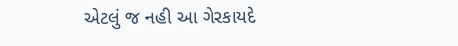એટલું જ નહી આ ગેરકાયદે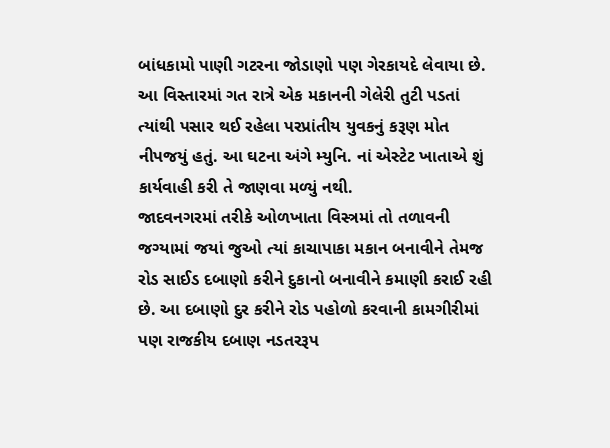બાંધકામો પાણી ગટરના જોડાણો પણ ગેરકાયદે લેવાયા છે. આ વિસ્તારમાં ગત રાત્રે એક મકાનની ગેલેરી તુટી પડતાં ત્યાંથી પસાર થઈ રહેલા પરપ્રાંતીય યુવકનું કરૂણ મોત નીપજયું હતું. આ ઘટના અંગે મ્યુનિ. નાં એસ્ટેટ ખાતાએ શું કાર્યવાહી કરી તે જાણવા મળ્યું નથી.
જાદવનગરમાં તરીકે ઓળખાતા વિસ્ત્રમાં તો તળાવની જગ્યામાં જયાં જુઓ ત્યાં કાચાપાકા મકાન બનાવીને તેમજ રોડ સાઈડ દબાણો કરીને દુકાનો બનાવીને કમાણી કરાઈ રહી છે. આ દબાણો દુર કરીને રોડ પહોળો કરવાની કામગીરીમાં પણ રાજકીય દબાણ નડતરરૂપ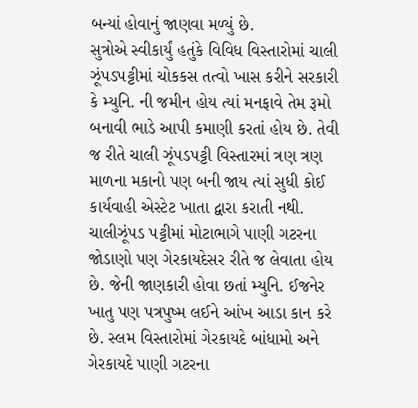બન્યાં હોવાનું જાણવા મળ્યું છે.
સુત્રોએ સ્વીકાર્યું હતુંકે વિવિધ વિસ્તારોમાં ચાલી ઝૂંપડપટ્ટીમાં ચોકકસ તત્વો ખાસ કરીને સરકારી કે મ્યુનિ. ની જમીન હોય ત્યાં મનફાવે તેમ રૂમો બનાવી ભાડે આપી કમાણી કરતાં હોય છે. તેવી જ રીતે ચાલી ઝૂંપડપટ્ટી વિસ્તારમાં ત્રણ ત્રણ માળના મકાનો પણ બની જાય ત્યાં સુધી કોઈ કાર્યવાહી એસ્ટેટ ખાતા દ્વારા કરાતી નથી.
ચાલીઝૂંપડ પટ્ટીમાં મોટાભાગે પાણી ગટરના જોડાણો પણ ગેરકાયદેસર રીતે જ લેવાતા હોય છે. જેની જાણકારી હોવા છતાં મ્યુનિ. ઈજનેર ખાતુ પણ પત્રપુષ્મ લઈને આંખ આડા કાન કરે છે. સ્લમ વિસ્તારોમાં ગેરકાયદે બાંધામો અને ગેરકાયદે પાણી ગટરના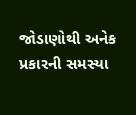જોડાણોથી અનેક પ્રકારની સમસ્યા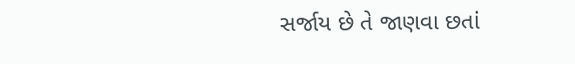સર્જાય છે તે જાણવા છતાં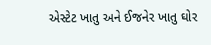એસ્ટેટ ખાતુ અને ઈજનેર ખાતુ ઘોર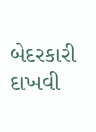બેદરકારી દાખવી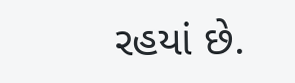રહયાં છે.